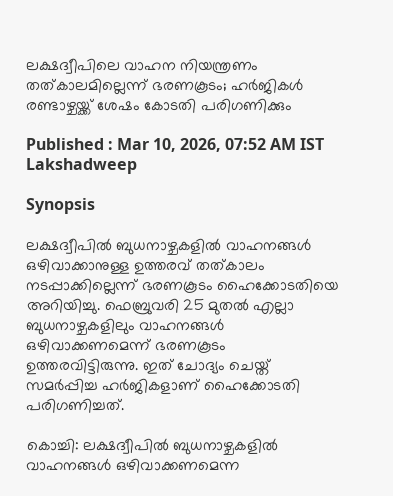ലക്ഷദ്വീപിലെ വാഹന നിയന്ത്രണം തത്കാലമില്ലെന്ന് ഭരണകൂടം; ഹർജികൾ രണ്ടാഴ്ചയ്ക്ക് ശേഷം കോടതി പരിഗണിക്കും

Published : Mar 10, 2026, 07:52 AM IST
Lakshadweep

Synopsis

ലക്ഷദ്വീപിൽ ബുധനാഴ്ചകളിൽ വാഹനങ്ങൾ ഒഴിവാക്കാനുള്ള ഉത്തരവ് തത്കാലം നടപ്പാക്കില്ലെന്ന് ഭരണകൂടം ഹൈക്കോടതിയെ അറിയിച്ചു. ഫെബ്രുവരി 25 മുതൽ എല്ലാ ബുധനാഴ്ചകളിലും വാഹനങ്ങൾ ഒഴിവാക്കണമെന്ന് ഭരണകൂടം ഉത്തരവിട്ടിരുന്നു. ഇത് ചോദ്യം ചെയ്ത് സമർപ്പിച്ച ഹർജികളാണ് ഹൈക്കോടതി പരിഗണിച്ചത്.

കൊച്ചി: ലക്ഷദ്വീപിൽ ബുധനാഴ്ചകളിൽ വാഹനങ്ങൾ ഒഴിവാക്കണമെന്ന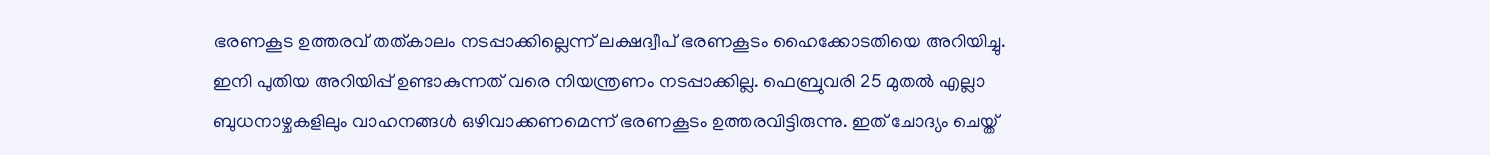ഭരണകൂട ഉത്തരവ് തത്കാലം നടപ്പാക്കില്ലെന്ന് ലക്ഷദ്വീപ് ഭരണകൂടം ഹൈക്കോടതിയെ അറിയിച്ചു. ഇനി പുതിയ അറിയിപ്പ് ഉണ്ടാകുന്നത് വരെ നിയന്ത്രണം നടപ്പാക്കില്ല. ഫെബ്രുവരി 25 മുതൽ എല്ലാ ബുധനാഴ്ചകളിലും വാഹനങ്ങൾ ഒഴിവാക്കണമെന്ന് ഭരണകൂടം ഉത്തരവിട്ടിരുന്നു. ഇത് ചോദ്യം ചെയ്ത്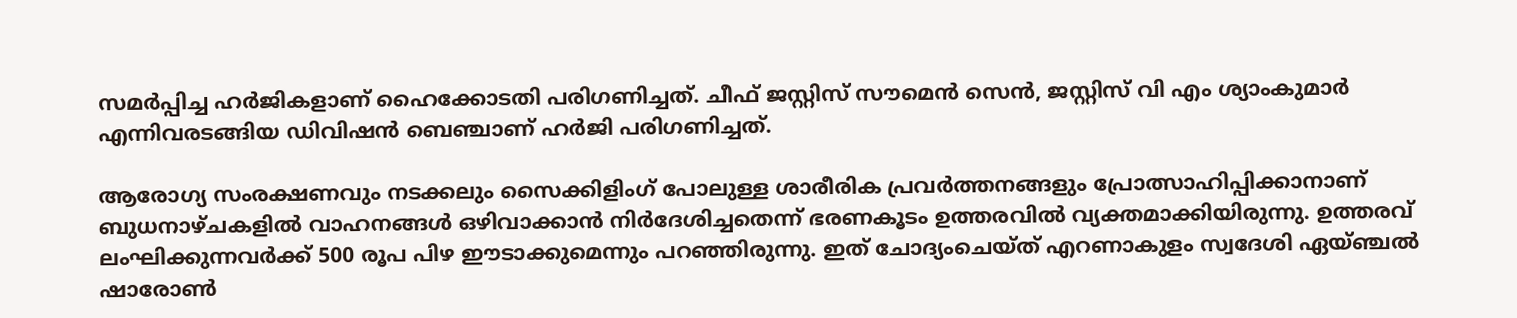സമർപ്പിച്ച ഹർജികളാണ് ഹൈക്കോടതി പരിഗണിച്ചത്. ചീഫ് ജസ്റ്റിസ് സൗമെൻ സെൻ, ജസ്റ്റിസ് വി എം ശ്യാംകുമാർ എന്നിവരടങ്ങിയ ഡിവിഷൻ ബെഞ്ചാണ് ഹർജി പരിഗണിച്ചത്.

ആരോഗ്യ സംരക്ഷണവും നടക്കലും സൈക്കിളിംഗ് പോലുള്ള ശാരീരിക പ്രവർത്തനങ്ങളും പ്രോത്സാഹിപ്പിക്കാനാണ് ബുധനാഴ്ചകളിൽ വാഹനങ്ങൾ ഒഴിവാക്കാൻ നിർദേശിച്ചതെന്ന് ഭരണകൂടം ഉത്തരവിൽ വ്യക്തമാക്കിയിരുന്നു. ഉത്തരവ് ലംഘിക്കുന്നവർക്ക് 500 രൂപ പിഴ ഈടാക്കുമെന്നും പറഞ്ഞിരുന്നു. ഇത് ചോദ്യംചെയ്ത് എറണാകുളം സ്വദേശി ഏയ്ഞ്ചൽ ഷാരോൺ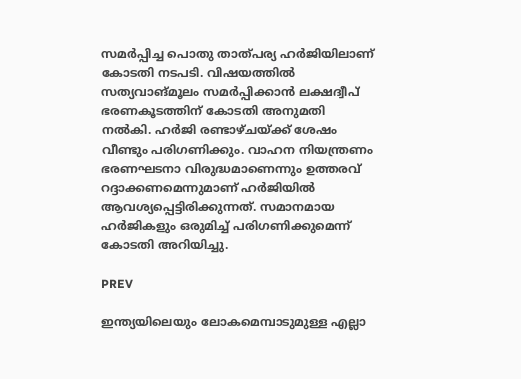സമർപ്പിച്ച പൊതു താത്പര്യ ഹർജിയിലാണ് കോടതി നടപടി. വിഷയത്തിൽ സത്യവാങ്മൂലം സമർപ്പിക്കാൻ ലക്ഷദ്വീപ് ഭരണകൂടത്തിന് കോടതി അനുമതി നൽകി. ഹർജി രണ്ടാഴ്ചയ്ക്ക് ശേഷം വീണ്ടും പരിഗണിക്കും. വാഹന നിയന്ത്രണം ഭരണഘടനാ വിരുദ്ധമാണെന്നും ഉത്തരവ് റദ്ദാക്കണമെന്നുമാണ് ഹർജിയിൽ ആവശ്യപ്പെട്ടിരിക്കുന്നത്. സമാനമായ ഹർജികളും ഒരുമിച്ച് പരിഗണിക്കുമെന്ന് കോടതി അറിയിച്ചു.

PREV

ഇന്ത്യയിലെയും ലോകമെമ്പാടുമുള്ള എല്ലാ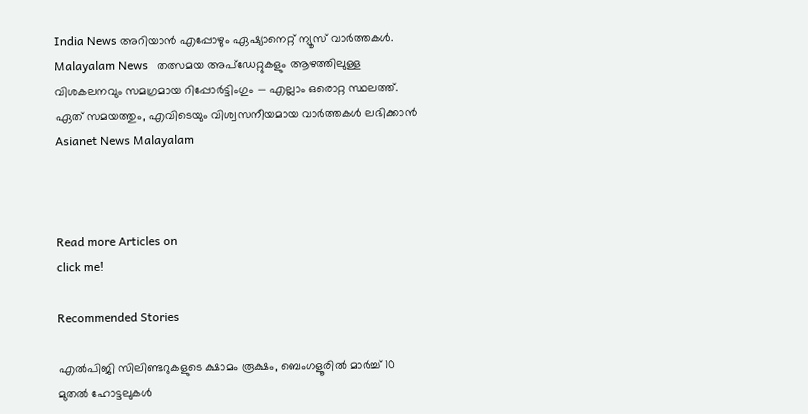India News അറിയാൻ എപ്പോഴും ഏഷ്യാനെറ്റ് ന്യൂസ് വാർത്തകൾ. Malayalam News   തത്സമയ അപ്‌ഡേറ്റുകളും ആഴത്തിലുള്ള വിശകലനവും സമഗ്രമായ റിപ്പോർട്ടിംഗും — എല്ലാം ഒരൊറ്റ സ്ഥലത്ത്. ഏത് സമയത്തും, എവിടെയും വിശ്വസനീയമായ വാർത്തകൾ ലഭിക്കാൻ Asianet News Malayalam



Read more Articles on
click me!

Recommended Stories

എൽപിജി സിലിണ്ടറുകളുടെ ക്ഷാമം രൂക്ഷം, ബെംഗളൂരിൽ മാർച്ച് 10 മുതൽ ഹോട്ടലുകൾ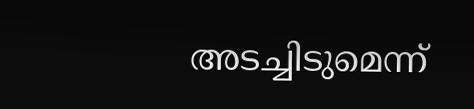അടച്ചിടുമെന്ന്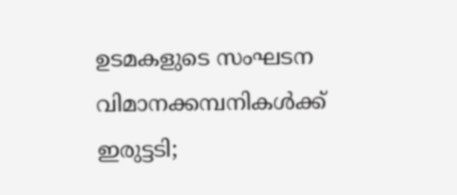ഉടമകളുടെ സംഘടന
വിമാനക്കമ്പനികള്‍ക്ക് ഇരുട്ടടി;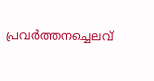പ്രവര്‍ത്തനച്ചെലവ്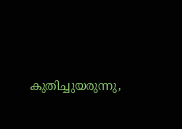കുതിച്ചുയരുന്നു,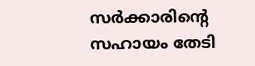സര്‍ക്കാരിന്റെ സഹായം തേടി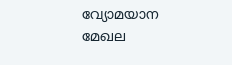വ്യോമയാന മേഖല